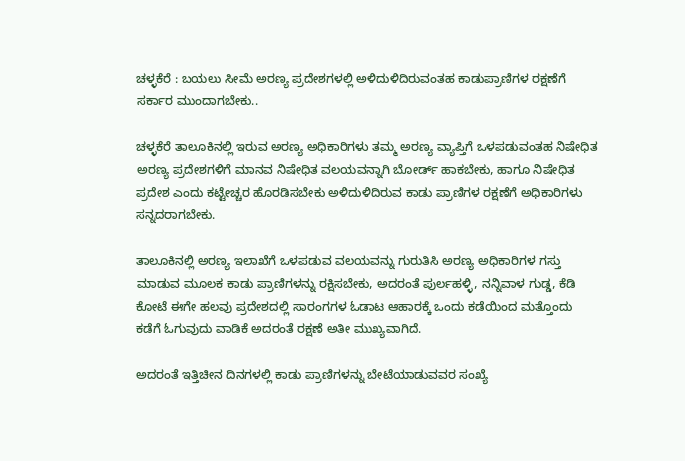ಚಳ್ಳಕೆರೆ : ಬಯಲು ಸೀಮೆ ಅರಣ್ಯ ಪ್ರದೇಶಗಳಲ್ಲಿ ಅಳಿದುಳಿದಿರುವಂತಹ ಕಾಡುಪ್ರಾಣಿಗಳ ರಕ್ಷಣೆಗೆ ಸರ್ಕಾರ ಮುಂದಾಗಬೇಕು..

ಚಳ್ಳಕೆರೆ ತಾಲೂಕಿನಲ್ಲಿ ಇರುವ ಅರಣ್ಯ ಅಧಿಕಾರಿಗಳು ತಮ್ಮ ಅರಣ್ಯ ವ್ಯಾಪ್ತಿಗೆ ಒಳಪಡುವಂತಹ ನಿಷೇಧಿತ ಅರಣ್ಯ ಪ್ರದೇಶಗಳಿಗೆ ಮಾನವ ನಿಷೇಧಿತ ವಲಯವನ್ನಾಗಿ ಬೋರ್ಡ್ ಹಾಕಬೇಕು, ಹಾಗೂ ನಿಷೇಧಿತ ಪ್ರದೇಶ ಎಂದು ಕಟ್ಟೇಚ್ಚರ ಹೊರಡಿಸಬೇಕು ಅಳಿದುಳಿದಿರುವ ಕಾಡು ಪ್ರಾಣಿಗಳ ರಕ್ಷಣೆಗೆ ಅಧಿಕಾರಿಗಳು ಸನ್ನದರಾಗಬೇಕು.

ತಾಲೂಕಿನಲ್ಲಿ ಅರಣ್ಯ ಇಲಾಖೆಗೆ ಒಳಪಡುವ ವಲಯವನ್ನು ಗುರುತಿಸಿ ಅರಣ್ಯ ಅಧಿಕಾರಿಗಳ ಗಸ್ತು ಮಾಡುವ ಮೂಲಕ ಕಾಡು ಪ್ರಾಣಿಗಳನ್ನು ರಕ್ಷಿಸಬೇಕು, ಅದರಂತೆ ಪುರ್ಲಹಳ್ಳಿ, ನನ್ನಿವಾಳ ಗುಡ್ಡ, ಕೆಡಿ ಕೋಟೆ ಈಗೇ ಹಲವು ಪ್ರದೇಶದಲ್ಲಿ ಸಾರಂಗಗಳ ಓಡಾಟ ಆಹಾರಕ್ಕೆ ಒಂದು ಕಡೆಯಿಂದ ಮತ್ತೊಂದು ಕಡೆಗೆ ಓಗುವುದು ವಾಡಿಕೆ ಅದರಂತೆ ರಕ್ಷಣೆ ಅತೀ ಮುಖ್ಯವಾಗಿದೆ.

ಅದರಂತೆ ಇತ್ತಿಚೀನ ದಿನಗಳಲ್ಲಿ ಕಾಡು ಪ್ರಾಣಿಗಳನ್ನು ಬೇಟೆಯಾಡುವವರ ಸಂಖ್ಯೆ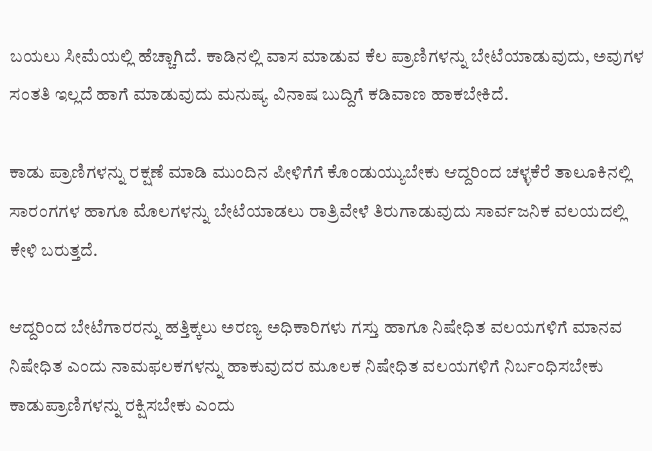ಬಯಲು ಸೀಮೆಯಲ್ಲಿ ಹೆಚ್ಚಾಗಿದೆ. ಕಾಡಿನಲ್ಲಿ ವಾಸ ಮಾಡುವ ಕೆಲ ಪ್ರಾಣಿಗಳನ್ನು ಬೇಟೆಯಾಡುವುದು, ಅವುಗಳ ಸಂತತಿ ಇಲ್ಲದೆ ಹಾಗೆ ಮಾಡುವುದು ಮನುಷ್ಯ ವಿನಾಷ ಬುದ್ದಿಗೆ ಕಡಿವಾಣ ಹಾಕಬೇಕಿದೆ.

ಕಾಡು ಪ್ರಾಣಿಗಳನ್ನು ರಕ್ಷಣೆ ಮಾಡಿ ಮುಂದಿನ ಪೀಳಿಗೆಗೆ ಕೊಂಡುಯ್ಯುಬೇಕು ಆದ್ದರಿಂದ ಚಳ್ಳಕೆರೆ ತಾಲೂಕಿನಲ್ಲಿ ಸಾರಂಗಗಳ ಹಾಗೂ ಮೊಲಗಳನ್ನು ಬೇಟೆಯಾಡಲು ರಾತ್ರಿವೇಳೆ ತಿರುಗಾಡುವುದು ಸಾರ್ವಜನಿಕ ವಲಯದಲ್ಲಿ ಕೇಳಿ ಬರುತ್ತದೆ.

ಆದ್ದರಿಂದ ಬೇಟೆಗಾರರನ್ನು ಹತ್ತಿಕ್ಕಲು ಅರಣ್ಯ ಅಧಿಕಾರಿಗಳು ಗಸ್ತು ಹಾಗೂ ನಿಷೇಧಿತ ವಲಯಗಳಿಗೆ ಮಾನವ ನಿಷೇಧಿತ ಎಂದು ನಾಮಫಲಕಗಳನ್ನು ಹಾಕುವುದರ ಮೂಲಕ ನಿಷೇಧಿತ ವಲಯಗಳಿಗೆ ನಿರ್ಬಂಧಿಸಬೇಕು ಕಾಡುಪ್ರಾಣಿಗಳನ್ನು ರಕ್ಷಿಸಬೇಕು ಎಂದು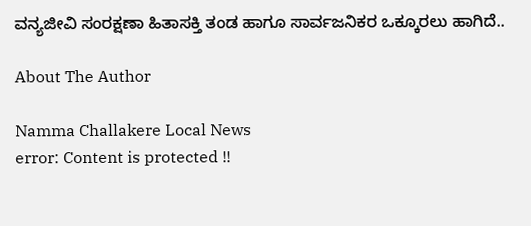ವನ್ಯಜೀವಿ ಸಂರಕ್ಷಣಾ ಹಿತಾಸಕ್ತಿ ತಂಡ ಹಾಗೂ ಸಾರ್ವಜನಿಕರ ಒಕ್ಕೂರಲು ಹಾಗಿದೆ..

About The Author

Namma Challakere Local News
error: Content is protected !!